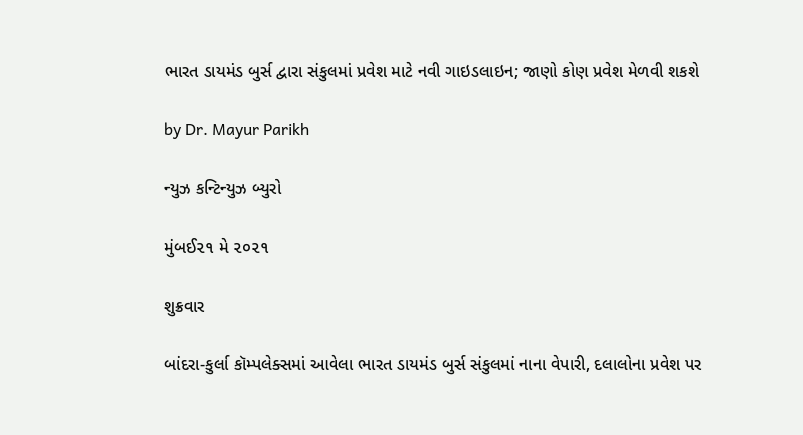ભારત ડાયમંડ બુર્સ દ્વારા સંકુલમાં પ્રવેશ માટે નવી ગાઇડલાઇન; જાણો કોણ પ્રવેશ મેળવી શકશે

by Dr. Mayur Parikh

ન્યુઝ કન્ટિન્યુઝ બ્યુરો

મુંબઈ૨૧ મે ૨૦૨૧

શુક્રવાર

બાંદરા-કુર્લા કૉમ્પલેક્સમાં આવેલા ભારત ડાયમંડ બુર્સ સંકુલમાં નાના વેપારી, દલાલોના પ્રવેશ પર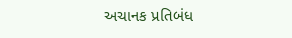અચાનક પ્રતિબંધ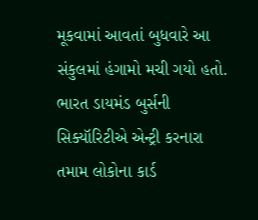મૂકવામાં આવતાં બુધવારે આ સંકુલમાં હંગામો મચી ગયો હતો. ભારત ડાયમંડ બુર્સની સિક્યૉરિટીએ એન્ટ્રી કરનારા તમામ લોકોના કાર્ડ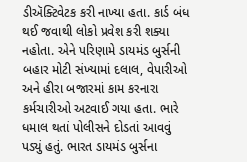ડીઍક્ટિવેટક કરી નાખ્યા હતા. કાર્ડ બંધ થઈ જવાથી લોકો પ્રવેશ કરી શક્યા નહોતા. એને પરિણામે ડાયમંડ બુર્સની બહાર મોટી સંખ્યામાં દલાલ, વેપારીઓ અને હીરા બજારમાં કામ કરનારા કર્મચારીઓ અટવાઈ ગયા હતા. ભારે ધમાલ થતાં પોલીસને દોડતાં આવવું પડ્યું હતું. ભારત ડાયમંડ બુર્સના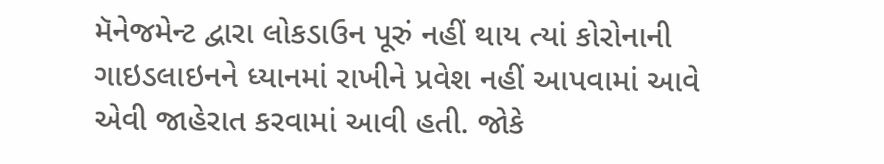મૅનેજમેન્ટ દ્વારા લોકડાઉન પૂરું નહીં થાય ત્યાં કોરોનાની ગાઇડલાઇનને ધ્યાનમાં રાખીને પ્રવેશ નહીં આપવામાં આવે એવી જાહેરાત કરવામાં આવી હતી. જોકે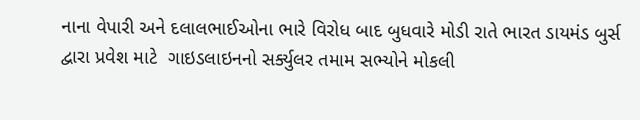નાના વેપારી અને દલાલભાઈઓના ભારે વિરોધ બાદ બુધવારે મોડી રાતે ભારત ડાયમંડ બુર્સ દ્વારા પ્રવેશ માટે  ગાઇડલાઇનનો સર્ક્યુલર તમામ સભ્યોને મોકલી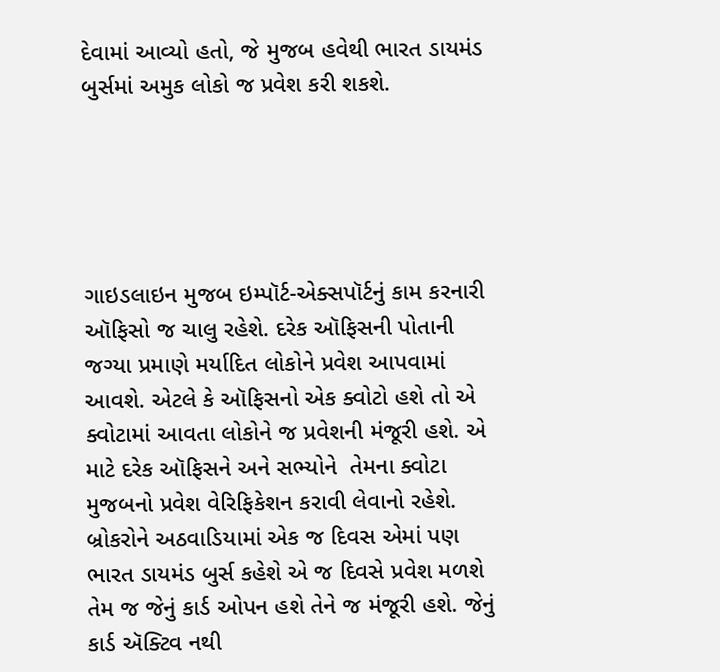દેવામાં આવ્યો હતો, જે મુજબ હવેથી ભારત ડાયમંડ બુર્સમાં અમુક લોકો જ પ્રવેશ કરી શકશે.





ગાઇડલાઇન મુજબ ઇમ્પૉર્ટ-એક્સપૉર્ટનું કામ કરનારી ઑફિસો જ ચાલુ રહેશે. દરેક ઑફિસની પોતાની જગ્યા પ્રમાણે મર્યાદિત લોકોને પ્રવેશ આપવામાં આવશે. એટલે કે ઑફિસનો એક ક્વોટો હશે તો એ ક્વોટામાં આવતા લોકોને જ પ્રવેશની મંજૂરી હશે. એ માટે દરેક ઑફિસને અને સભ્યોને  તેમના ક્વોટા મુજબનો પ્રવેશ વેરિફિકેશન કરાવી લેવાનો રહેશે. બ્રોકરોને અઠવાડિયામાં એક જ દિવસ એમાં પણ ભારત ડાયમંડ બુર્સ કહેશે એ જ દિવસે પ્રવેશ મળશે તેમ જ જેનું કાર્ડ ઓપન હશે તેને જ મંજૂરી હશે. જેનું કાર્ડ ઍક્ટિવ નથી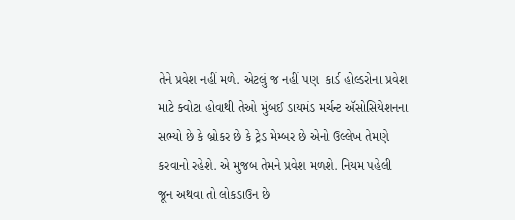તેને પ્રવેશ નહીં મળે. એટલું જ નહીં પણ  કાર્ડ હોલ્ડરોના પ્રવેશ માટે ક્વોટા હોવાથી તેઓ મુંબઈ ડાયમંડ મર્ચન્ટ ઍસોસિયેશનના સભ્યો છે કે બ્રોકર છે કે ટ્રેડ મેમ્બર છે એનો ઉલ્લેખ તેમણે કરવાનો રહેશે. એ મુજબ તેમને પ્રવેશ મળશે. નિયમ પહેલી જૂન અથવા તો લોકડાઉન છે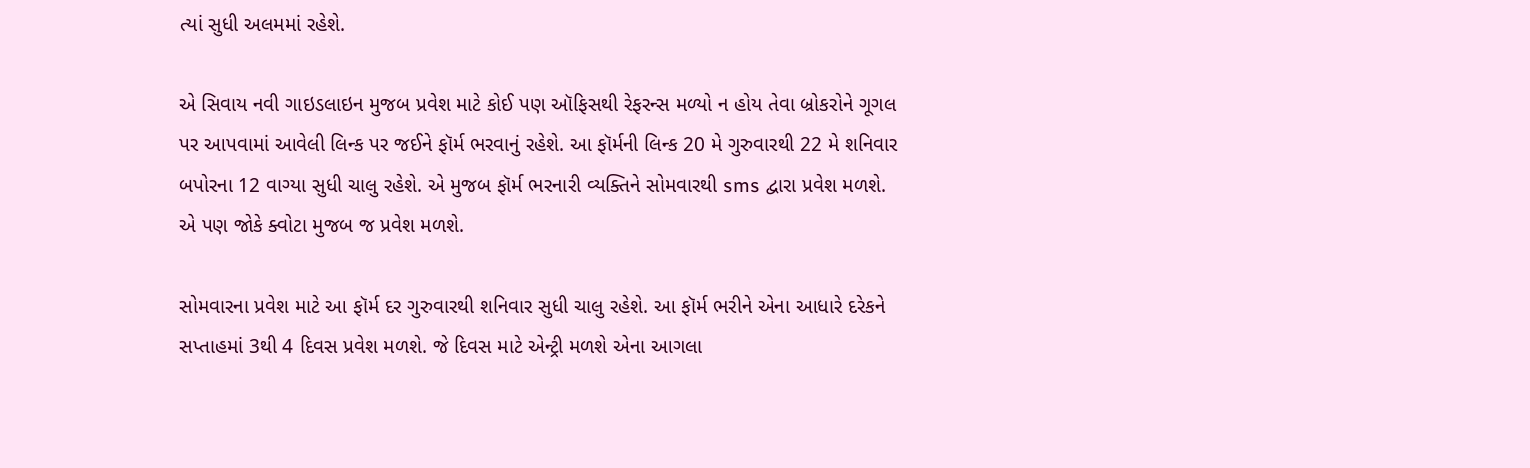ત્યાં સુધી અલમમાં રહેશે.

એ સિવાય નવી ગાઇડલાઇન મુજબ પ્રવેશ માટે કોઈ પણ ઑફિસથી રેફરન્સ મળ્યો ન હોય તેવા બ્રોકરોને ગૂગલ પર આપવામાં આવેલી લિન્ક પર જઈને ફૉર્મ ભરવાનું રહેશે. આ ફૉર્મની લિન્ક 20 મે ગુરુવારથી 22 મે શનિવાર બપોરના 12 વાગ્યા સુધી ચાલુ રહેશે. એ મુજબ ફૉર્મ ભરનારી વ્યક્તિને સોમવારથી sms દ્વારા પ્રવેશ મળશે. એ પણ જોકે ક્વોટા મુજબ જ પ્રવેશ મળશે.

સોમવારના પ્રવેશ માટે આ ફૉર્મ દર ગુરુવારથી શનિવાર સુધી ચાલુ રહેશે. આ ફૉર્મ ભરીને એના આધારે દરેકને સપ્તાહમાં 3થી 4 દિવસ પ્રવેશ મળશે. જે દિવસ માટે એન્ટ્રી મળશે એના આગલા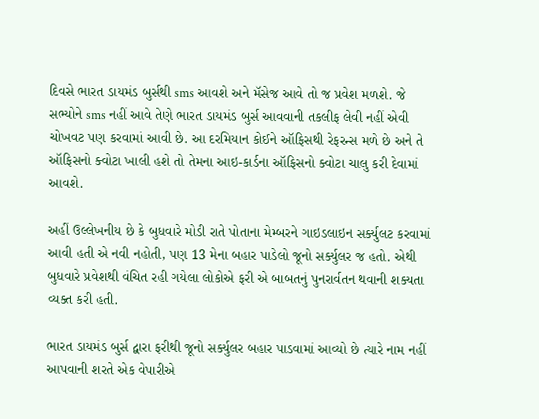દિવસે ભારત ડાયમંડ બુર્સથી sms આવશે અને મૅસેજ આવે તો જ પ્રવેશ મળશે. જે સભ્યોને sms નહીં આવે તેણે ભારત ડાયમંડ બુર્સ આવવાની તકલીફ લેવી નહીં એવી ચોખવટ પણ કરવામાં આવી છે. આ દરમિયાન કોઈને ઑફિસથી રેફરન્સ મળે છે અને તે ઑફિસનો ક્વોટા ખાલી હશે તો તેમના આઇ-કાર્ડના ઑફિસનો ક્વોટા ચાલુ કરી દેવામાં આવશે.

અહીં ઉલ્લેખનીય છે કે બુધવારે મોડી રાતે પોતાના મેમ્બરને ગાઇડલાઇન સર્ક્યુલટ કરવામાં આવી હતી એ નવી નહોતી, પણ 13 મેના બહાર પાડેલો જૂનો સર્ક્યુલર જ હતો. એથી બુધવારે પ્રવેશથી વંચિત રહી ગયેલા લોકોએ ફરી એ બાબતનું પુનરાર્વતન થવાની શક્યતા વ્યક્ત કરી હતી.

ભારત ડાયમંડ બુર્સ દ્વારા ફરીથી જૂનો સર્ક્યુલર બહાર પાડવામાં આવ્યો છે ત્યારે નામ નહીં આપવાની શરતે એક વેપારીએ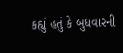કહ્યું હતું કે બુધવારની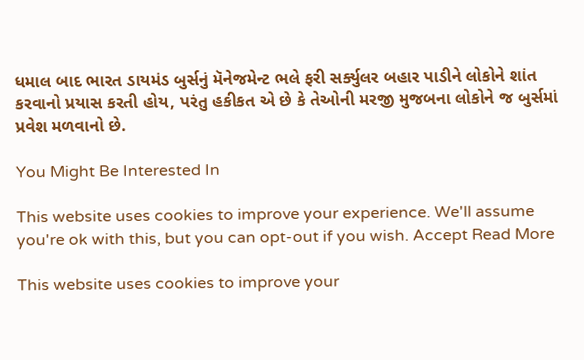ધમાલ બાદ ભારત ડાયમંડ બુર્સનું મૅનેજમેન્ટ ભલે ફરી સર્ક્યુલર બહાર પાડીને લોકોને શાંત કરવાનો પ્રયાસ કરતી હોય, પરંતુ હકીકત એ છે કે તેઓની મરજી મુજબના લોકોને જ બુર્સમાં પ્રવેશ મળવાનો છે.

You Might Be Interested In

This website uses cookies to improve your experience. We'll assume you're ok with this, but you can opt-out if you wish. Accept Read More

This website uses cookies to improve your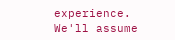experience. We'll assume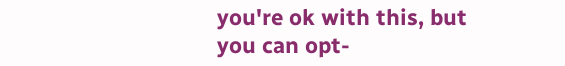you're ok with this, but you can opt-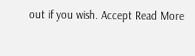out if you wish. Accept Read More